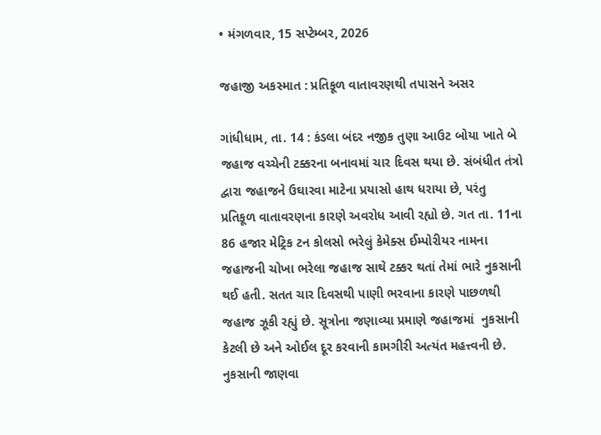• મંગળવાર, 15 સપ્ટેમ્બર, 2026

જહાજી અકસ્માત : પ્રતિકૂળ વાતાવરણથી તપાસને અસર

ગાંધીધામ, તા. 14 : કંડલા બંદર નજીક તુણા આઉટ બોયા ખાતે બે જહાજ વચ્ચેની ટક્કરના બનાવમાં ચાર દિવસ થયા છે. સંબંધીત તંત્રો દ્વારા જહાજને ઉઘારવા માટેના પ્રયાસો હાથ ધરાયા છે, પરંતુ પ્રતિકૂળ વાતાવરણના કારણે અવરોધ આવી રહ્યો છે. ગત તા. 11ના 86 હજાર મેટ્રિક ટન કોલસો ભરેલું કેમેક્સ ઈમ્પોરીયર નામના જહાજની ચોખા ભરેલા જહાજ સાથે ટક્કર થતાં તેમાં ભારે નુકસાની થઈ હતી. સતત ચાર દિવસથી પાણી ભરવાના કારણે પાછળથી જહાજ ઝૂકી રહ્યું છે. સૂત્રોના જણાવ્યા પ્રમાણે જહાજમાં  નુકસાની કેટલી છે અને ઓઈલ દૂર કરવાની કામગીરી અત્યંત મહત્ત્વની છે. નુકસાની જાણવા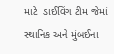માટે  ડાઈવિંગ ટીમ જેમાં સ્થાનિક અને મુંબઈના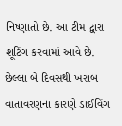નિષ્ણાતો છે. આ ટીમ દ્વારા શૂટિંગ કરવામાં આવે છે. છેલ્લા બે દિવસથી ખરાબ વાતાવરણના કારણે ડાઈવિંગ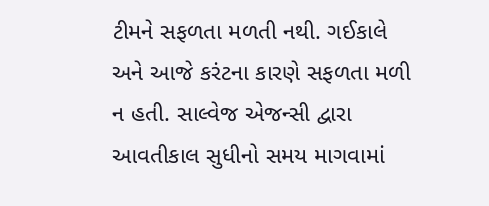ટીમને સફળતા મળતી નથી. ગઈકાલે અને આજે કરંટના કારણે સફળતા મળી ન હતી. સાલ્વેજ એજન્સી દ્વારા આવતીકાલ સુધીનો સમય માગવામાં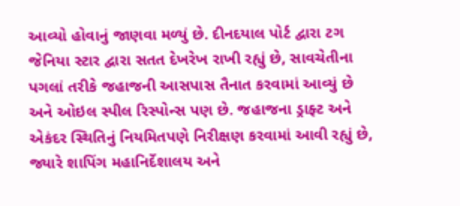આવ્યો હોવાનું જાણવા મળ્યું છે. દીનદયાલ પોર્ટ દ્વારા ટગ જેનિયા સ્ટાર દ્વારા સતત દેખરેખ રાખી રહ્યું છે, સાવચેતીના પગલાં તરીકે જહાજની આસપાસ તૈનાત કરવામાં આવ્યું છે અને ઓઇલ સ્પીલ રિસ્પોન્સ પણ છે. જહાજના ડ્રાફ્ટ અને એકંદર સ્થિતિનું નિયમિતપણે નિરીક્ષણ કરવામાં આવી રહ્યું છે, જ્યારે શાપિંગ મહાનિર્દેશાલય અને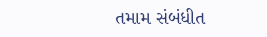તમામ સંબંધીત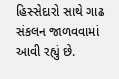હિસ્સેદારો સાથે ગાઢ સંકલન જાળવવામાં આવી રહ્યું છે.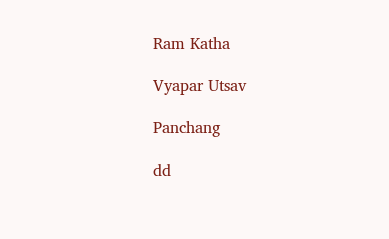Ram Katha

Vyapar Utsav

Panchang

dd